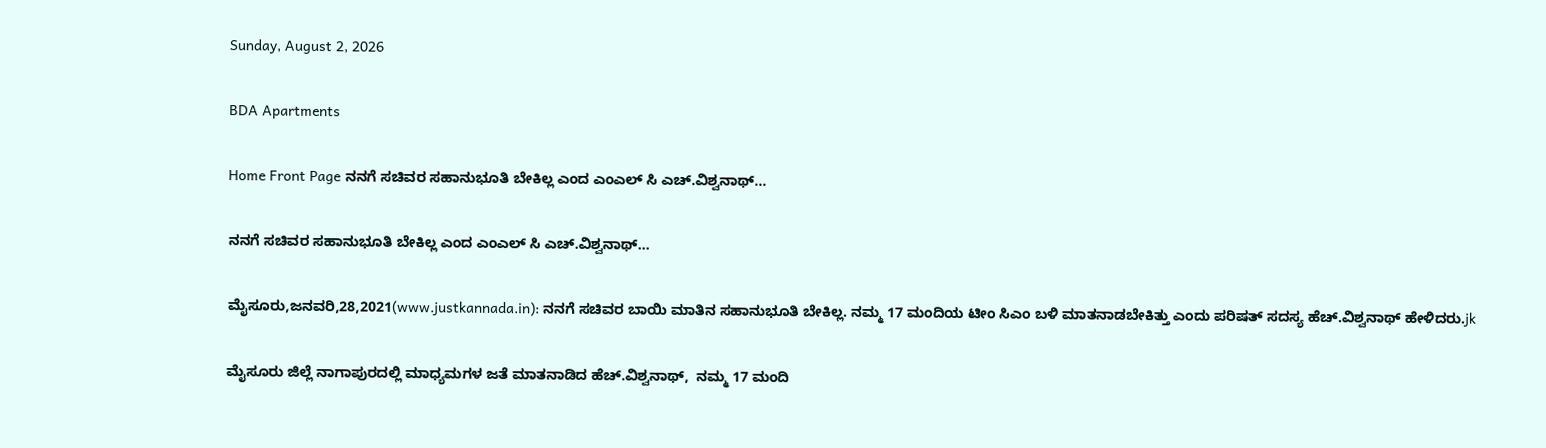Sunday, August 2, 2026

BDA Apartments

Home Front Page ನನಗೆ ಸಚಿವರ ಸಹಾನುಭೂತಿ ಬೇಕಿಲ್ಲ ಎಂದ ಎಂಎಲ್ ಸಿ ಎಚ್.ವಿಶ್ವನಾಥ್…

ನನಗೆ ಸಚಿವರ ಸಹಾನುಭೂತಿ ಬೇಕಿಲ್ಲ ಎಂದ ಎಂಎಲ್ ಸಿ ಎಚ್.ವಿಶ್ವನಾಥ್…

ಮೈಸೂರು,ಜನವರಿ,28,2021(www.justkannada.in): ನನಗೆ ಸಚಿವರ ಬಾಯಿ ಮಾತಿನ ಸಹಾನುಭೂತಿ ಬೇಕಿಲ್ಲ. ನಮ್ಮ 17 ಮಂದಿಯ ಟೀಂ ಸಿಎಂ ಬಳಿ ಮಾತನಾಡಬೇಕಿತ್ತು ಎಂದು ಪರಿಷತ್‌ ಸದಸ್ಯ ಹೆಚ್.ವಿಶ್ವನಾಥ್ ಹೇಳಿದರು.jk

ಮೈಸೂರು ಜಿಲ್ಲೆ ನಾಗಾಪುರದಲ್ಲಿ ಮಾಧ್ಯಮಗಳ ಜತೆ ಮಾತನಾಡಿದ ಹೆಚ್.ವಿಶ್ವನಾಥ್,  ನಮ್ಮ 17 ಮಂದಿ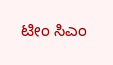ಟೀಂ ಸಿಎಂ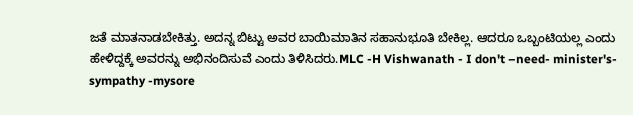ಜತೆ ಮಾತನಾಡಬೇಕಿತ್ತು. ಅದನ್ನ ಬಿಟ್ಟು ಅವರ ಬಾಯಿಮಾತಿನ ಸಹಾನುಭೂತಿ ಬೇಕಿಲ್ಲ. ಆದರೂ ಒಬ್ಬಂಟಿಯಲ್ಲ ಎಂದು ಹೇಳಿದ್ದಕ್ಕೆ ಅವರನ್ನು ಅಭಿನಂದಿಸುವೆ ಎಂದು ತಿಳಿಸಿದರು.MLC -H Vishwanath - I don't –need- minister's- sympathy -mysore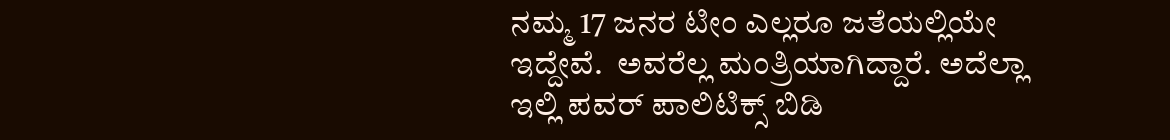ನಮ್ಮ 17 ಜನರ ಟೀಂ ಎಲ್ಲರೂ ಜತೆಯಲ್ಲಿಯೇ ಇದ್ದೇವೆ.  ಅವರೆಲ್ಲ ಮಂತ್ರಿಯಾಗಿದ್ದಾರೆ. ಅದೆಲ್ಲಾ ಇಲ್ಲಿ ಪವರ್ ಪಾಲಿಟಿಕ್ಸ್ ಬಿಡಿ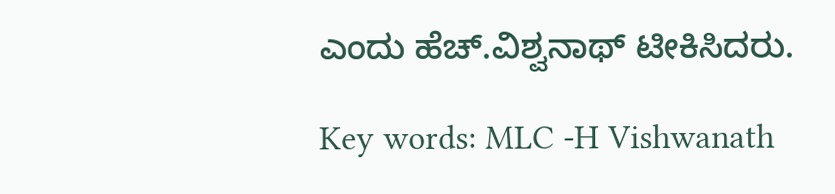ಎಂದು ಹೆಚ್.ವಿಶ್ವನಾಥ್ ಟೀಕಿಸಿದರು.

Key words: MLC -H Vishwanath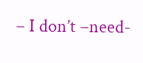– I don’t –need-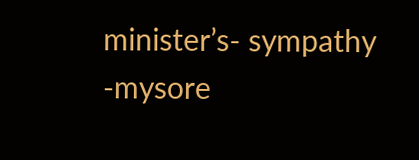minister’s- sympathy -mysore